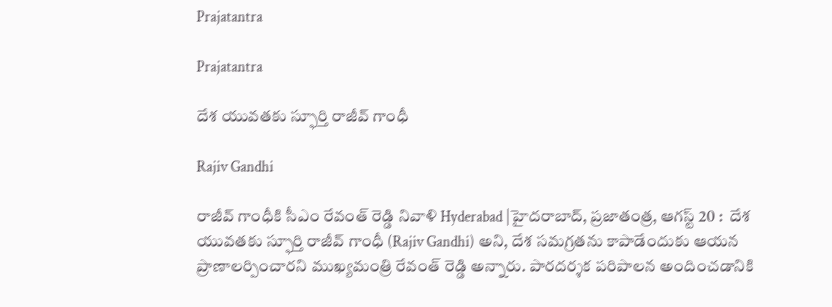Prajatantra

Prajatantra

దేశ యువతకు స్ఫూర్తి రాజీవ్ గాంధీ

Rajiv Gandhi

రాజీవ్ గాంధీకి సీఎం రేవంత్ రెడ్డి నివాళి Hyderabad |హైదరాబాద్, ప్రజాతంత్ర, ఆగస్ట్ 20 :  దేశ యువతకు స్ఫూర్తి రాజీవ్ గాంధీ (Rajiv Gandhi) అని, దేశ సమగ్రతను కాపాడేందుకు ఆయన ప్రాణాలర్పించారని ముఖ్య‌మంత్రి రేవంత్ రెడ్డి అన్నారు. పారదర్శక పరిపాలన అందించడానికి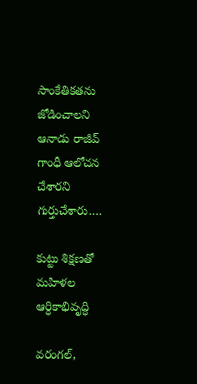సాంకేతికతను జోడించాలని ఆనాడు రాజీవ్ గాంధీ ఆలోచన చేశారని గుర్తుచేశారు.…

కుట్టు శిక్షణతో  మహిళల ఆర్ధికాభివృద్ధి

వరంగల్,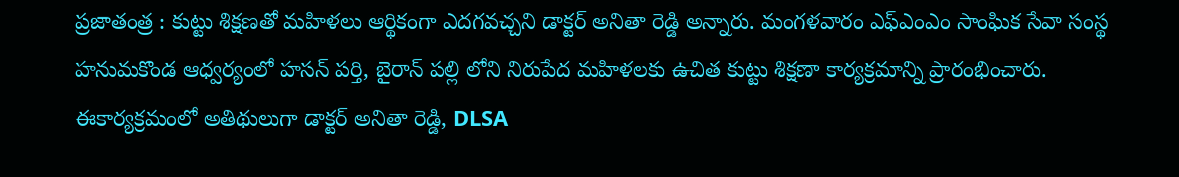ప్రజాతంత్ర : కుట్టు శిక్షణతో మహిళలు ఆర్థికంగా ఎదగవచ్చని డాక్టర్ అనితా రెడ్డి అన్నారు. మంగళవారం ఎఫ్ఎంఎం సాంఘిక సేవా సంస్థ హనుమకొండ ఆధ్వర్యంలో హసన్ పర్తి, బైరాన్ పల్లి లోని నిరుపేద మహిళలకు ఉచిత కుట్టు శిక్షణా కార్యక్రమాన్ని ప్రారంభించారు. ఈకార్యక్రమంలో అతిథులుగా డాక్టర్ అనితా రెడ్డి, DLSA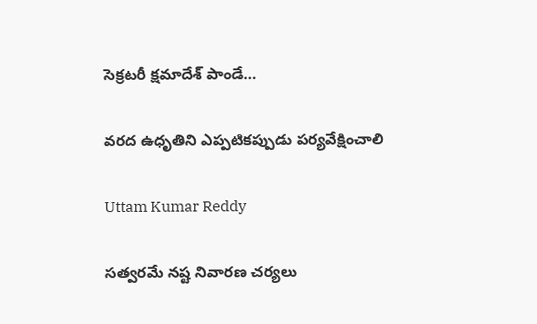సెక్రటరీ క్షమాదేశ్ పాండే…

వరద ఉధృతిని ఎప్పటికప్పుడు పర్యవేక్షించాలి

Uttam Kumar Reddy

సత్వరమే నష్ట నివారణ చర్యలు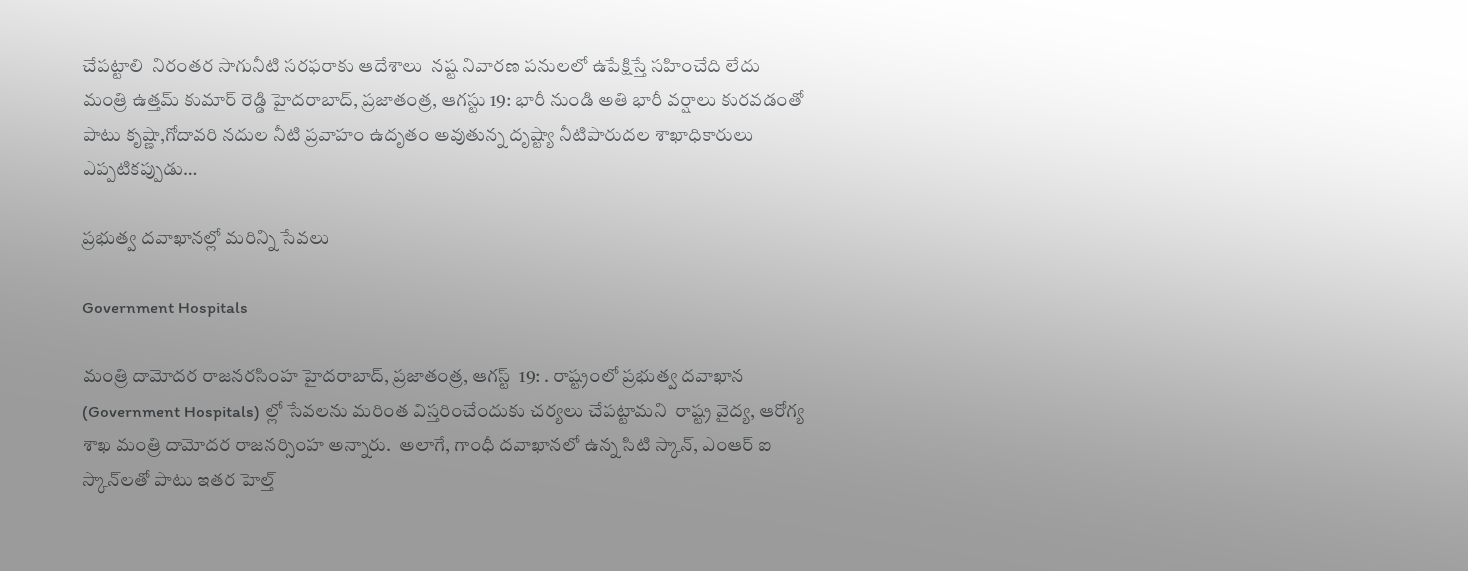చేపట్టాలి  నిరంతర సాగునీటి సరఫరాకు ఆదేశాలు  నష్ట నివారణ పనులలో ఉపేక్షిస్తే సహించేది లేదు  మంత్రి ఉత్తమ్ కుమార్ రెడ్డి హైద‌రాబాద్‌, ప్ర‌జాతంత్ర‌, ఆగ‌స్టు 19: భారీ నుండి అతి భారీ వర్షాలు కురవడంతో పాటు కృష్ణా,గోదావరి నదుల నీటి ప్రవాహం ఉదృతం అవుతున్న దృష్ట్యా నీటిపారుదల శాఖాధికారులు ఎప్పటికప్పుడు…

ప్ర‌భుత్వ దవాఖానల్లో మ‌రిన్ని సేవ‌లు

Government Hospitals

మంత్రి దామోద‌ర రాజ‌న‌ర‌సింహ‌ హైద‌రాబాద్‌, ప్ర‌జాతంత్ర‌, ఆగ‌స్ట్  19: . రాష్ట్రంలో ప్రభుత్వ దవాఖాన (Government Hospitals) ల్లో సేవలను మరింత విస్తరించేందుకు చర్యలు చేపట్టామని  రాష్ట్ర వైద్య, ఆరోగ్య శాఖ మంత్రి దామోదర రాజనర్సింహ అన్నారు.  అలాగే, గాంధీ దవాఖానలో ఉన్న సిటి స్కాన్, ఎంఆర్ ఐ స్కాన్‌ల‌తో పాటు ఇతర హెల్త్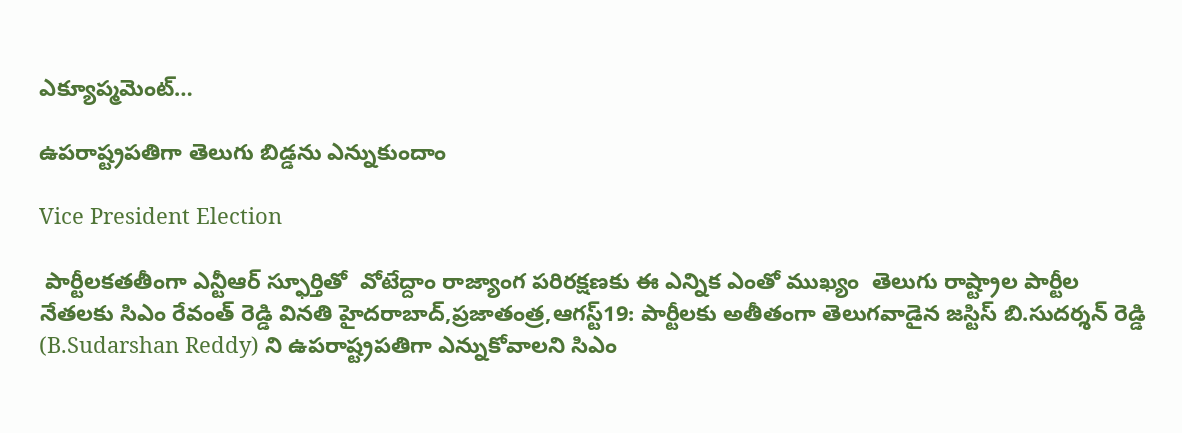ఎక్యూప్మమెంట్…

ఉపరాష్ట్రపతిగా తెలుగు బిడ్డను ఎన్నుకుందాం

Vice President Election

 పార్టీలకతతీంగా ఎన్టీఆర్‌ ‌స్ఫూర్తితో  వోటేద్దాం రాజ్యాంగ పరిరక్షణకు ఈ ఎన్నిక ఎంతో ముఖ్యం  తెలుగు రాష్ట్రాల పార్టీల నేతలకు సిఎం రేవంత్‌ ‌రెడ్డి వినతి హైదరాబాద్‌,ప్రజాతంత్ర,ఆగస్ట్19: పార్టీలకు అతీతంగా తెలుగవాడైన జస్టిస్‌ ‌బి.సుదర్శన్‌ ‌రెడ్డి (B.Sudarshan Reddy) ని ఉపరాష్ట్రపతిగా ఎన్నుకోవాలని సిఎం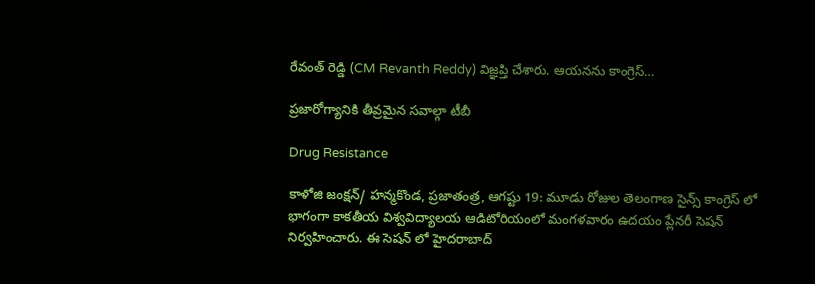రేవంత్‌ ‌రెడ్డి (CM Revanth Reddy) విజ్ఞప్తి చేశారు. ఆయనను కాంగ్రెస్‌…

ప్రజారోగ్యానికి తీవ్రమైన సవాల్గా టీబీ

Drug Resistance

కాళోజి జంక్షన్/ హన్మకొండ, ప్రజాతంత్ర, ఆగష్టు 19: మూడు రోజుల తెలంగాణ సైన్స్ కాంగ్రెస్ లో భాగంగా కాకతీయ విశ్వవిద్యాలయ ఆడిటోరియంలో మంగళవారం ఉదయం ప్లేనరీ సెషన్ నిర్వహించారు. ఈ సెషన్ లో హైదరాబాద్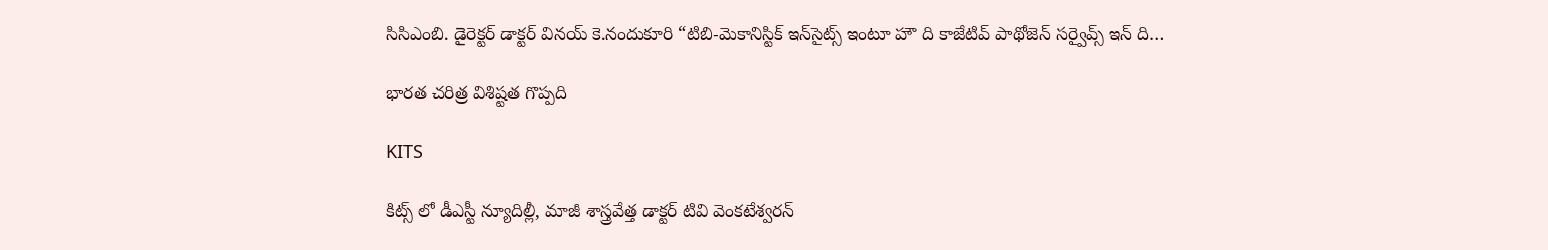సిసిఎంబి. డైరెక్టర్ డాక్టర్ వినయ్ కె.నందుకూరి “టిబి-మెకానిస్టిక్ ఇన్‌సైట్స్ ఇంటూ హౌ ది కాజేటివ్ పాథోజెన్ సర్వైవ్స్ ఇన్ ది…

భారత చరిత్ర విశిష్టత గొప్పది

KITS

కిట్స్ లో డీఎస్టీ న్యూదిల్లీ, మాజీ శాస్త్రవేత్త డాక్టర్ టివి వెంకటేశ్వరన్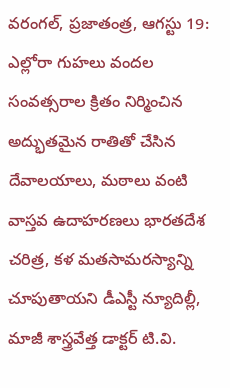వ‌రంగ‌ల్‌, ప్ర‌జాతంత్ర‌, ఆగ‌స్టు 19: ఎల్లోరా గుహలు వందల సంవత్సరాల క్రితం నిర్మించిన అద్భుతమైన రాతితో చేసిన దేవాలయాలు, మఠాలు వంటి వాస్తవ ఉదాహరణలు భారతదేశ చరిత్ర, కళ మతసామరస్యాన్ని చూపుతాయ‌ని డీఎస్టీ న్యూదిల్లీ, మాజీ శాస్త్రవేత్త డాక్టర్ టి.వి.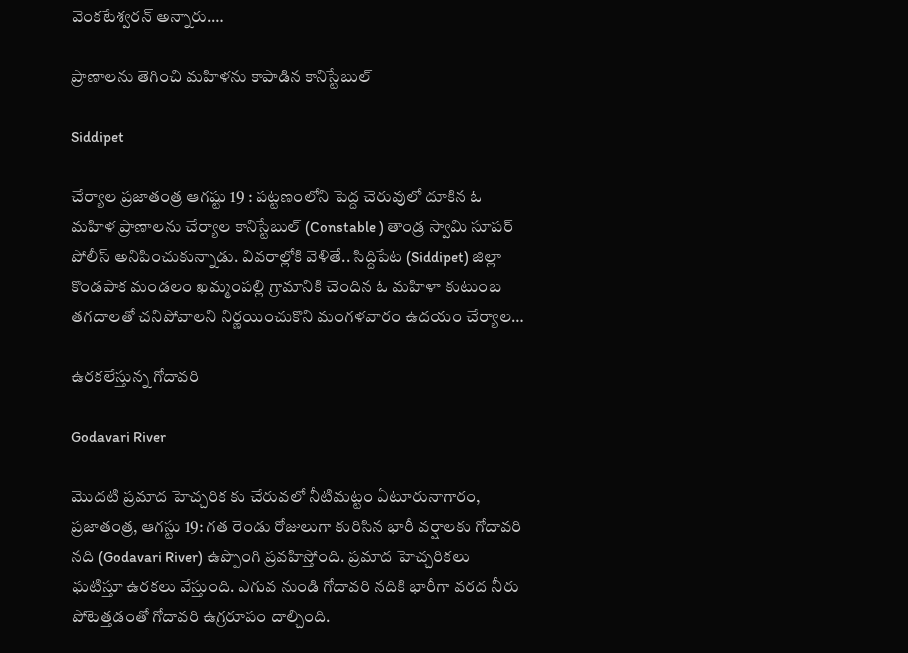వెంకటేశ్వరన్ అన్నారు.…

ప్రాణాలను తెగించి మహిళను కాపాడిన కానిస్టేబుల్

Siddipet

చేర్యాల ప్రజాతంత్ర ఆగష్టు 19 : పట్టణంలోని పెద్ద చెరువులో దూకిన ఓ మహిళ ప్రాణాలను చేర్యాల కానిస్టేబుల్ (Constable ) తాండ్ర స్వామి సూపర్ పోలీస్ అనిపించుకున్నాడు. వివరాల్లోకి వెళితే.. సిద్దిపేట (Siddipet) జిల్లా కొండపాక మండలం ఖమ్మంపల్లి గ్రామానికి చెందిన ఓ మహిళా కుటుంబ తగదాలతో చనిపోవాలని నిర్ణయించుకొని మంగళవారం ఉదయం చేర్యాల…

ఉరకలేస్తున్న గోదావరి

Godavari River

మొదటి ప్రమాద హెచ్చరిక కు చేరువలో నీటిమట్టం ఏటూరునాగారం, ప్రజాతంత్ర, ఆగస్టు 19: గత రెండు రోజులుగా కురిసిన భారీ వర్షాలకు గోదావరి నది (Godavari River) ఉప్పొంగి ప్రవహిస్తోంది. ప్రమాద హెచ్చరికలు ఘటిస్తూ ఉరకలు వేస్తుంది. ఎగువ నుండి గోదావరి నదికి భారీగా వరద నీరు పోటెత్తడంతో గోదావరి ఉగ్రరూపం దాల్చింది.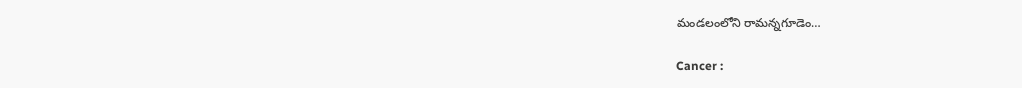మండలంలోని రామన్నగూడెం…

Cancer :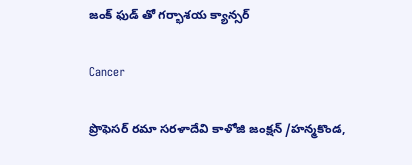జంక్ ఫుడ్ తో గర్భాశయ క్యాన్సర్

Cancer

ప్రొఫెసర్ రమా సరళాదేవి కాళోజి జంక్షన్ /హన్మకొండ,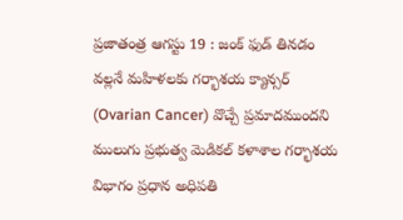ప్రజాతంత్ర ఆగస్టు 19 : జంక్ ఫుడ్ తినడం వల్లనే మహిళలకు గర్భాశయ క్యాన్సర్ (Ovarian Cancer) వొచ్చే ప్రమాదముంద‌ని ములుగు ప్రభుత్వ మెడికల్ కళాశాల గర్భాశయ విభాగం ప్రధాన అధిపతి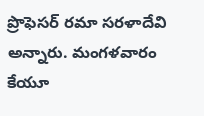ప్రొఫెసర్ రమా సరళాదేవి అన్నారు. మంగళవారం కేయూ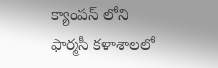క్యాంపస్ లోని ఫార్మసీ కళాశాలలో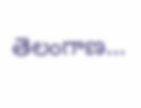తెలంగాణ…